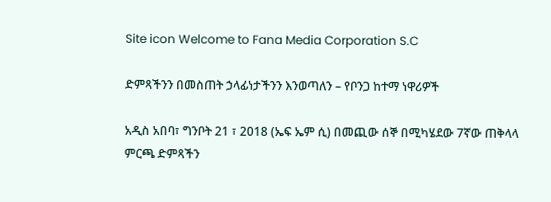Site icon Welcome to Fana Media Corporation S.C

ድምጻችንን በመስጠት ኃላፊነታችንን እንወጣለን – የቦንጋ ከተማ ነዋሪዎች

አዲስ አበባ፣ ግንቦት 21 ፣ 2018 (ኤፍ ኤም ሲ) በመጪው ሰኞ በሚካሄደው 7ኛው ጠቅላላ ምርጫ ድምጻችን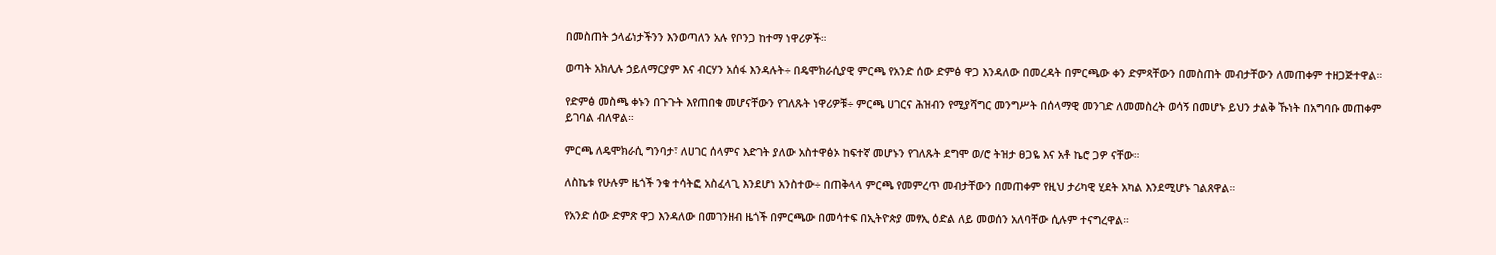በመስጠት ኃላፊነታችንን እንወጣለን አሉ የቦንጋ ከተማ ነዋሪዎች።

ወጣት አክሊሉ ኃይለማርያም እና ብርሃን አሰፋ እንዳሉት÷ በዴሞክራሲያዊ ምርጫ የአንድ ሰው ድምፅ ዋጋ እንዳለው በመረዳት በምርጫው ቀን ድምጻቸውን በመስጠት መብታቸውን ለመጠቀም ተዘጋጅተዋል።

የድምፅ መስጫ ቀኑን በጉጉት እየጠበቁ መሆናቸውን የገለጹት ነዋሪዎቹ÷ ምርጫ ሀገርና ሕዝብን የሚያሻግር መንግሥት በሰላማዊ መንገድ ለመመስረት ወሳኝ በመሆኑ ይህን ታልቅ ኹነት በአግባቡ መጠቀም ይገባል ብለዋል።

ምርጫ ለዴሞክራሲ ግንባታ፣ ለሀገር ሰላምና እድገት ያለው አስተዋፅኦ ከፍተኛ መሆኑን የገለጹት ደግሞ ወ/ሮ ትዝታ ፀጋዬ እና አቶ ኬሮ ጋዎ ናቸው።

ለስኬቱ የሁሉም ዜጎች ንቁ ተሳትፎ አስፈላጊ እንደሆነ አንስተው÷ በጠቅላላ ምርጫ የመምረጥ መብታቸውን በመጠቀም የዚህ ታሪካዊ ሂደት አካል እንደሚሆኑ ገልጸዋል።

የአንድ ሰው ድምጽ ዋጋ እንዳለው በመገንዘብ ዜጎች በምርጫው በመሳተፍ በኢትዮጵያ መፃኢ ዕድል ለይ መወሰን አለባቸው ሲሉም ተናግረዋል።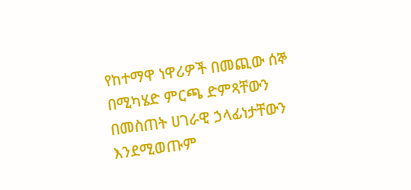የከተማዋ ነዋሪዎች በመጪው ሰኞ በሚካሄድ ምርጫ ድምጻቸውን በመስጠት ሀገራዊ ኃላፊነታቸውን እንደሚወጡም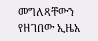መግለጻቸውን የዘገበው ኢዜአ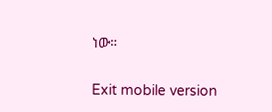ነው።

Exit mobile version